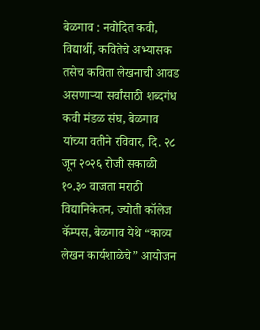बेळगाव : नवोदित कवी, विद्यार्थी, कवितेचे अभ्यासक तसेच कविता लेखनाची आवड असणाऱ्या सर्वांसाठी शब्दगंध कवी मंडळ संघ, बेळगाव यांच्या वतीने रविवार, दि. २८ जून २०२६ रोजी सकाळी १०.३० वाजता मराठी विद्यानिकेतन, ज्योती कॉलेज कॅम्पस, बेळगाव येथे “काव्य लेखन कार्यशाळेचे” आयोजन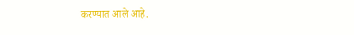करण्यात आले आहे.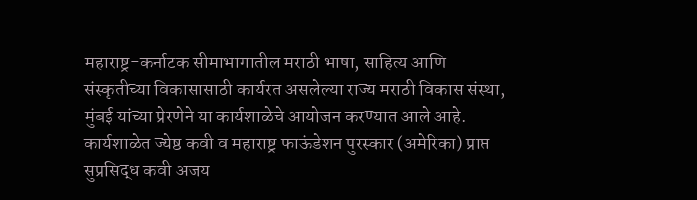महाराष्ट्र-कर्नाटक सीमाभागातील मराठी भाषा, साहित्य आणि संस्कृतीच्या विकासासाठी कार्यरत असलेल्या राज्य मराठी विकास संस्था, मुंबई यांच्या प्रेरणेने या कार्यशाळेचे आयोजन करण्यात आले आहे.
कार्यशाळेत ज्येष्ठ कवी व महाराष्ट्र फाऊंडेशन पुरस्कार (अमेरिका) प्राप्त सुप्रसिद्ध कवी अजय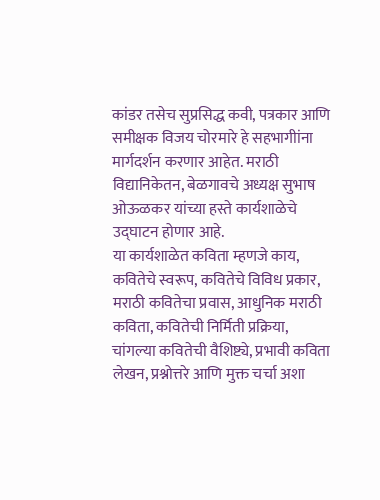कांडर तसेच सुप्रसिद्ध कवी, पत्रकार आणि समीक्षक विजय चोरमारे हे सहभागीांना मार्गदर्शन करणार आहेत. मराठी विद्यानिकेतन, बेळगावचे अध्यक्ष सुभाष ओऊळकर यांच्या हस्ते कार्यशाळेचे उद्घाटन होणार आहे.
या कार्यशाळेत कविता म्हणजे काय, कवितेचे स्वरूप, कवितेचे विविध प्रकार, मराठी कवितेचा प्रवास, आधुनिक मराठी कविता, कवितेची निर्मिती प्रक्रिया, चांगल्या कवितेची वैशिष्ट्ये, प्रभावी कविता लेखन, प्रश्नोत्तरे आणि मुक्त चर्चा अशा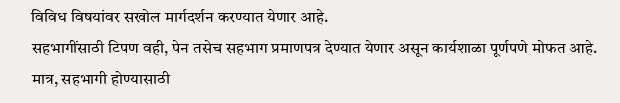विविध विषयांवर सखोल मार्गदर्शन करण्यात येणार आहे.
सहभागींसाठी टिपण वही, पेन तसेच सहभाग प्रमाणपत्र देण्यात येणार असून कार्यशाळा पूर्णपणे मोफत आहे. मात्र, सहभागी होण्यासाठी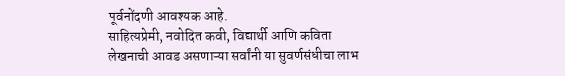पूर्वनोंदणी आवश्यक आहे.
साहित्यप्रेमी, नवोदित कवी, विद्यार्थी आणि कविता लेखनाची आवड असणाऱ्या सर्वांनी या सुवर्णसंधीचा लाभ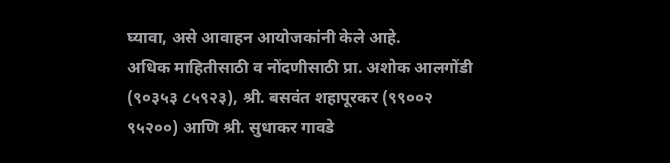घ्यावा, असे आवाहन आयोजकांनी केले आहे.
अधिक माहितीसाठी व नोंदणीसाठी प्रा. अशोक आलगोंडी (९०३५३ ८५९२३), श्री. बसवंत शहापूरकर (९९००२ ९५२००) आणि श्री. सुधाकर गावडे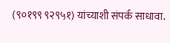(९०१९९ ९२९५१) यांच्याशी संपर्क साधावा.